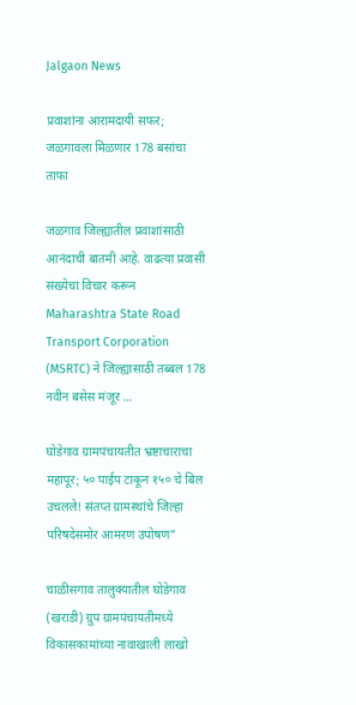Jalgaon News

प्रवाशांना आरामदायी सफर; जळगावला मिळणार 178 बसांचा ताफा

जळगाव जिल्ह्यातील प्रवाशांसाठी आनंदाची बातमी आहे. वाढत्या प्रवासी संख्येचा विचार करून Maharashtra State Road Transport Corporation (MSRTC) ने जिल्ह्यासाठी तब्बल 178 नवीन बसेस मंजूर ...

घोडेगाव ग्रामपंचायतीत भ्रष्टाचाराचा महापूर; ५० पाईप टाकून १५० चे बिल उचलले! संतप्त ग्रामस्थांचे जिल्हा परिषदेसमोर आमरण उपोषण”

चाळीसगाव तालुक्यातील घोडेगाव (खराडी) ग्रुप ग्रामपंचायतीमध्ये विकासकामांच्या नावाखाली लाखो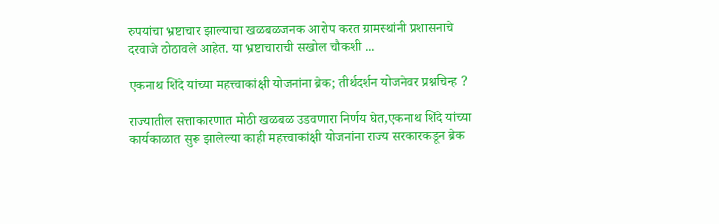रुपयांचा भ्रष्टाचार झाल्याचा खळबळजनक आरोप करत ग्रामस्थांनी प्रशासनाचे दरवाजे ठोठावले आहेत. या भ्रष्टाचाराची सखोल चौकशी ...

एकनाथ शिंदे यांच्या महत्त्वाकांक्षी योजनांना ब्रेक; तीर्थदर्शन योजनेवर प्रश्नचिन्ह ?

राज्यातील सत्ताकारणात मोठी खळबळ उडवणारा निर्णय घेत,एकनाथ शिंदे यांच्या कार्यकाळात सुरू झालेल्या काही महत्त्वाकांक्षी योजनांना राज्य सरकारकडून ब्रेक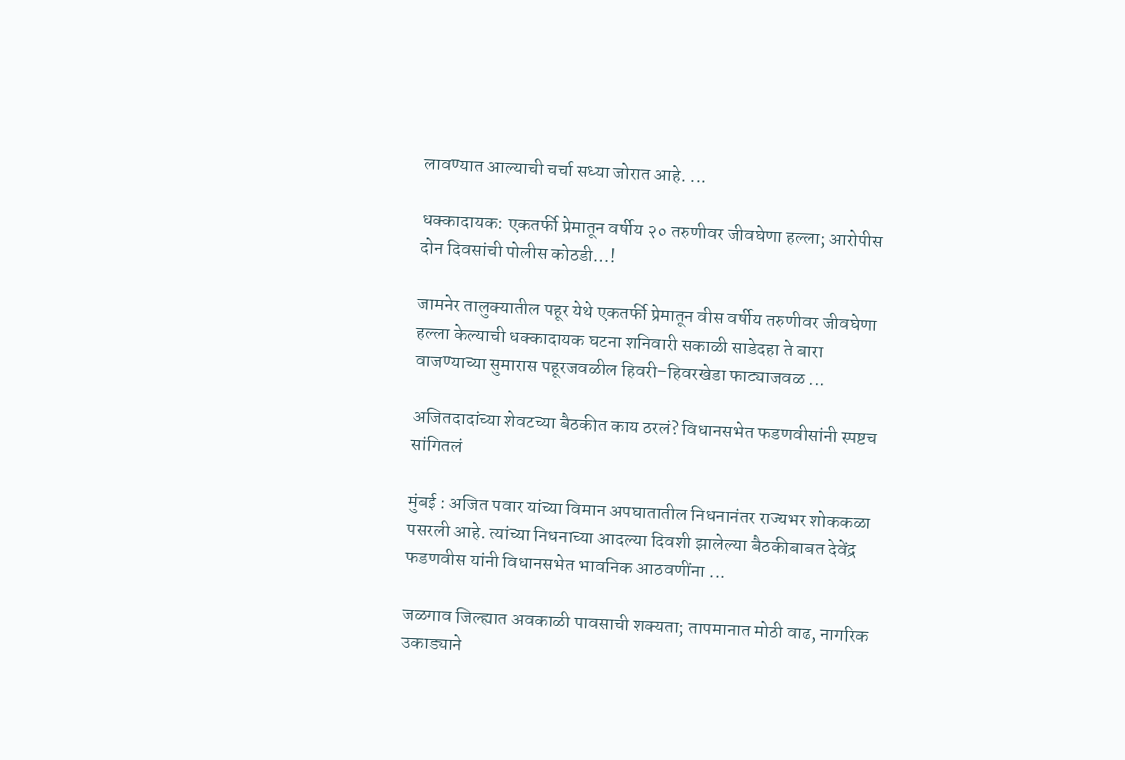लावण्यात आल्याची चर्चा सध्या जोरात आहे. ...

धक्कादायक: एकतर्फी प्रेमातून वर्षीय २० तरुणीवर जीवघेणा हल्ला; आरोपीस दोन दिवसांची पोलीस कोठडी…!

जामनेर तालुक्यातील पहूर येथे एकतर्फी प्रेमातून वीस वर्षीय तरुणीवर जीवघेणा हल्ला केल्याची धक्कादायक घटना शनिवारी सकाळी साडेदहा ते बारा वाजण्याच्या सुमारास पहूरजवळील हिवरी–हिवरखेडा फाट्याजवळ ...

अजितदादांच्या शेवटच्या बैठकीत काय ठरलं? विधानसभेत फडणवीसांनी स्पष्टच सांगितलं

मुंबई : अजित पवार यांच्या विमान अपघातातील निधनानंतर राज्यभर शोककळा पसरली आहे. त्यांच्या निधनाच्या आदल्या दिवशी झालेल्या बैठकीबाबत देवेंद्र फडणवीस यांनी विधानसभेत भावनिक आठवणींना ...

जळगाव जिल्ह्यात अवकाळी पावसाची शक्यता; तापमानात मोठी वाढ, नागरिक उकाड्याने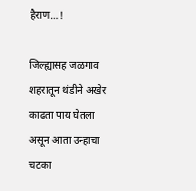हैराण…!

जिल्ह्यासह जळगाव शहरातून थंडीने अखेर काढता पाय घेतला असून आता उन्हाचा चटका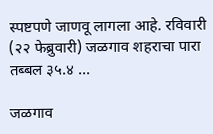स्पष्टपणे जाणवू लागला आहे. रविवारी (२२ फेब्रुवारी) जळगाव शहराचा पारा तब्बल ३५.४ ...

जळगाव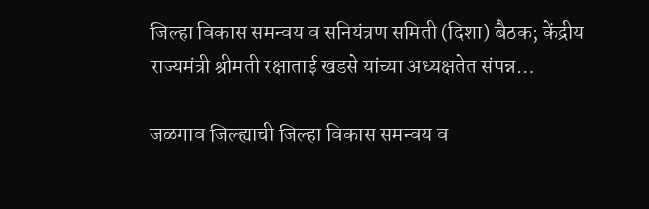जिल्हा विकास समन्वय व सनियंत्रण समिती (दिशा) बैठक; केंद्रीय राज्यमंत्री श्रीमती रक्षाताई खडसे यांच्या अध्यक्षतेत संपन्न…

जळगाव जिल्ह्याची जिल्हा विकास समन्वय व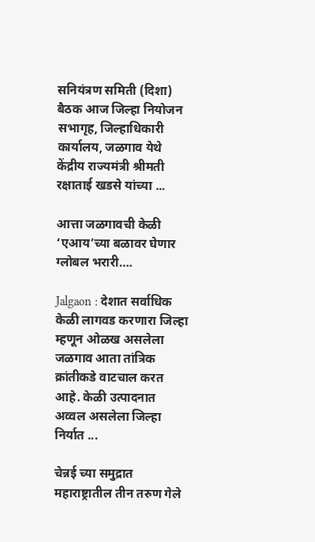सनियंत्रण समिती (दिशा) बैठक आज जिल्हा नियोजन सभागृह, जिल्हाधिकारी कार्यालय, जळगाव येथे केंद्रीय राज्यमंत्री श्रीमती रक्षाताई खडसे यांच्या ...

आत्ता जळगावची केळी ‘एआय’च्या बळावर घेणार ग्लोबल भरारी….

Jalgaon : देशात सर्वाधिक केळी लागवड करणारा जिल्हा म्हणून ओळख असलेला जळगाव आता तांत्रिक क्रांतीकडे वाटचाल करत आहे. केळी उत्पादनात अव्वल असलेला जिल्हा निर्यात ...

चेन्नई च्या समुद्रात महाराष्ट्रातील तीन तरुण गेले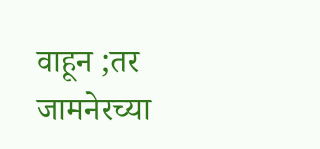वाहून ;तर जामनेरच्या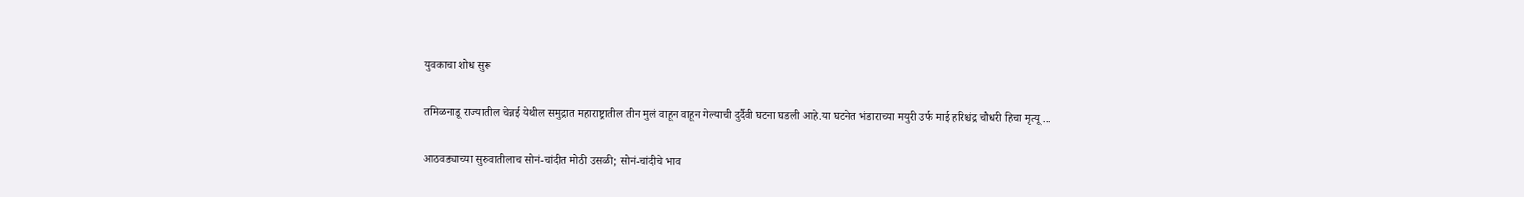युवकाचा शोध सुरू

तमिळनाडू राज्यातील चेन्नई येथील समुद्रात महाराष्ट्रातील तीन मुलं वाहून वाहून गेल्याची दुर्दैवी घटना घडली आहे.या घटनेत भंडाराच्या मयुरी उर्फ माई हरिश्चंद्र चौधरी हिचा मृत्यू ...

आठवड्याच्या सुरुवातीलाच सोनं-चांदीत मोठी उसळी; सोनं-चांदीचे भाव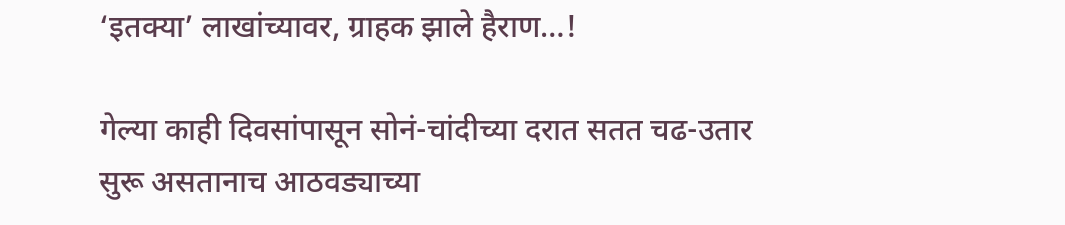‘इतक्या’ लाखांच्यावर, ग्राहक झाले हैराण…!

गेल्या काही दिवसांपासून सोनं-चांदीच्या दरात सतत चढ-उतार सुरू असतानाच आठवड्याच्या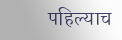पहिल्याच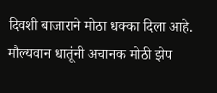दिवशी बाजाराने मोठा धक्का दिला आहे. मौल्यवान धातूंनी अचानक मोठी झेप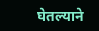घेतल्याने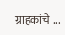ग्राहकांचे ...